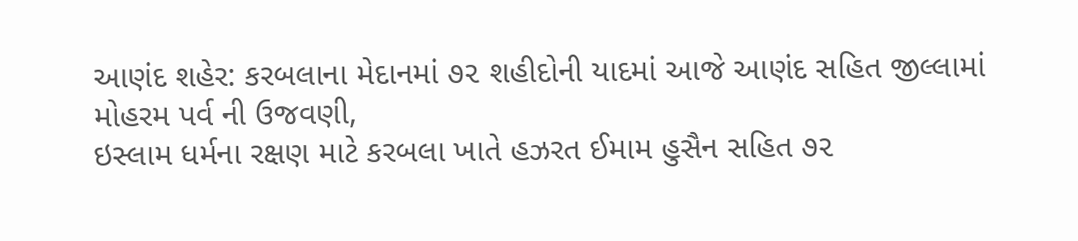આણંદ શહેર: કરબલાના મેદાનમાં ૭૨ શહીદોની યાદમાં આજે આણંદ સહિત જીલ્લામાં મોહરમ પર્વ ની ઉજવણી,
ઇસ્લામ ધર્મના રક્ષણ માટે કરબલા ખાતે હઝરત ઈમામ હુસૈન સહિત ૭૨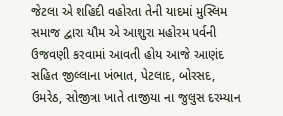જેટલા એ શહિદી વહોરતા તેની યાદમાં મુસ્લિમ સમાજ દ્વારા યૌમ એ આશુરા મહોરમ પર્વની ઉજવણી કરવામાં આવતી હોય આજે આણંદ સહિત જીલ્લાના ખંભાત, પેટલાદ, બોરસદ, ઉમરેઠ, સોજીત્રા ખાતે તાજીયા ના જુલુસ દરમ્યાન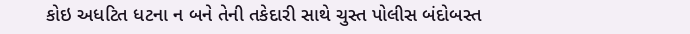કોઇ અધટિત ધટના ન બને તેની તકેદારી સાથે ચુસ્ત પોલીસ બંદોબસ્ત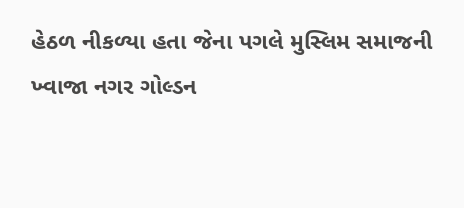હેઠળ નીકળ્યા હતા જેના પગલે મુસ્લિમ સમાજની ખ્વાજા નગર ગોલ્ડન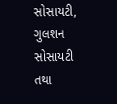સોસાયટી, ગુલશન સોસાયટી તથા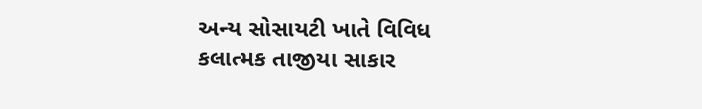અન્ય સોસાયટી ખાતે વિવિધ કલાત્મક તાજીયા સાકાર